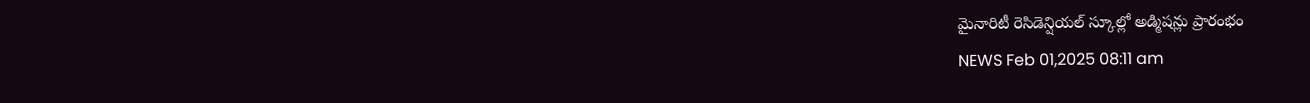మైనారిటీ రెసిడెన్షియల్ స్కూల్లో అడ్మిషన్లు ప్రారంభం
NEWS Feb 01,2025 08:11 am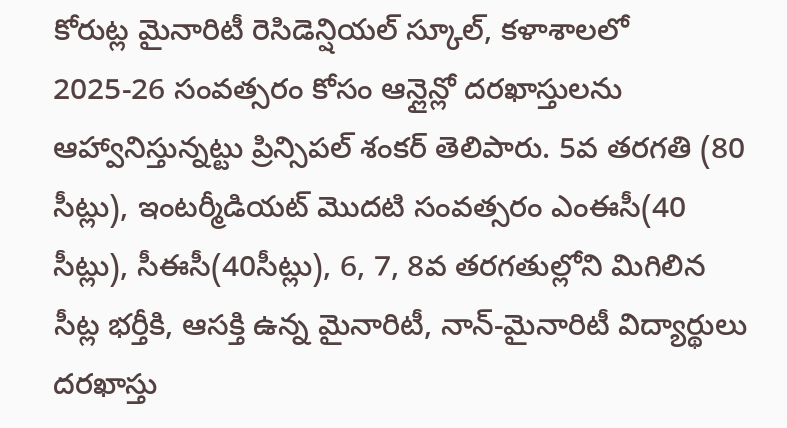కోరుట్ల మైనారిటీ రెసిడెన్షియల్ స్కూల్, కళాశాలలో 2025-26 సంవత్సరం కోసం ఆన్లైన్లో దరఖాస్తులను ఆహ్వానిస్తున్నట్టు ప్రిన్సిపల్ శంకర్ తెలిపారు. 5వ తరగతి (80 సీట్లు), ఇంటర్మీడియట్ మొదటి సంవత్సరం ఎంఈసీ(40 సీట్లు), సీఈసీ(40సీట్లు), 6, 7, 8వ తరగతుల్లోని మిగిలిన సీట్ల భర్తీకి, ఆసక్తి ఉన్న మైనారిటీ, నాన్-మైనారిటీ విద్యార్థులు దరఖాస్తు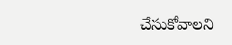చేసుకోవాలని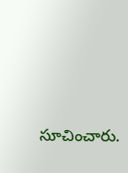సూచించారు.